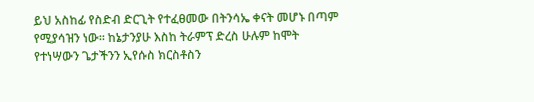ይህ አስከፊ የስድብ ድርጊት የተፈፀመው በትንሳኤ ቀናት መሆኑ በጣም የሚያሳዝን ነው። ከኔታንያሁ እስከ ትራምፕ ድረስ ሁሉም ከሞት የተነሣውን ጌታችንን ኢየሱስ ክርስቶስን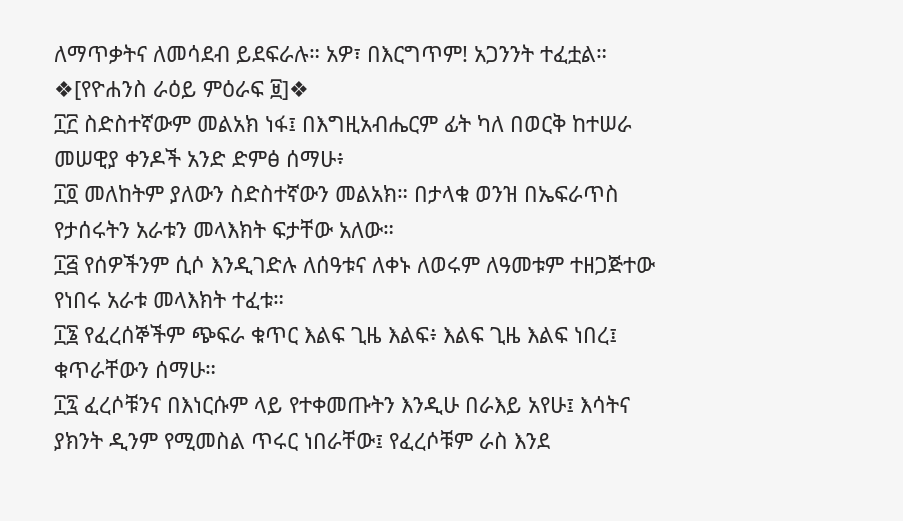ለማጥቃትና ለመሳደብ ይደፍራሉ። አዎ፣ በእርግጥም! አጋንንት ተፈቷል።
❖[የዮሐንስ ራዕይ ምዕራፍ ፱]❖
፲፫ ስድስተኛውም መልአክ ነፋ፤ በእግዚአብሔርም ፊት ካለ በወርቅ ከተሠራ መሠዊያ ቀንዶች አንድ ድምፅ ሰማሁ፥
፲፬ መለከትም ያለውን ስድስተኛውን መልአክ። በታላቁ ወንዝ በኤፍራጥስ የታሰሩትን አራቱን መላእክት ፍታቸው አለው።
፲፭ የሰዎችንም ሲሶ እንዲገድሉ ለሰዓቱና ለቀኑ ለወሩም ለዓመቱም ተዘጋጅተው የነበሩ አራቱ መላእክት ተፈቱ።
፲፮ የፈረሰኞችም ጭፍራ ቁጥር እልፍ ጊዜ እልፍ፥ እልፍ ጊዜ እልፍ ነበረ፤ ቁጥራቸውን ሰማሁ።
፲፯ ፈረሶቹንና በእነርሱም ላይ የተቀመጡትን እንዲሁ በራእይ አየሁ፤ እሳትና ያክንት ዲንም የሚመስል ጥሩር ነበራቸው፤ የፈረሶቹም ራስ እንደ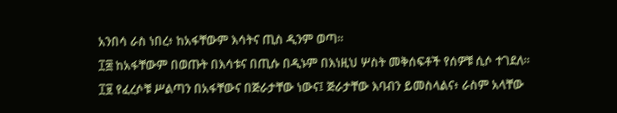አንበሳ ራስ ነበረ፥ ከአፋቸውም እሳትና ጢስ ዲንም ወጣ።
፲፰ ከአፋቸውም በወጡት በእሳቱና በጢሱ በዲኑም በእነዚህ ሦስት መቅሰፍቶች የሰዎቹ ሲሶ ተገደለ።
፲፱ የፈረሶቹ ሥልጣን በአፋቸውና በጅራታቸው ነውና፤ ጅራታቸው እባብን ይመስላልና፥ ራስም አላቸው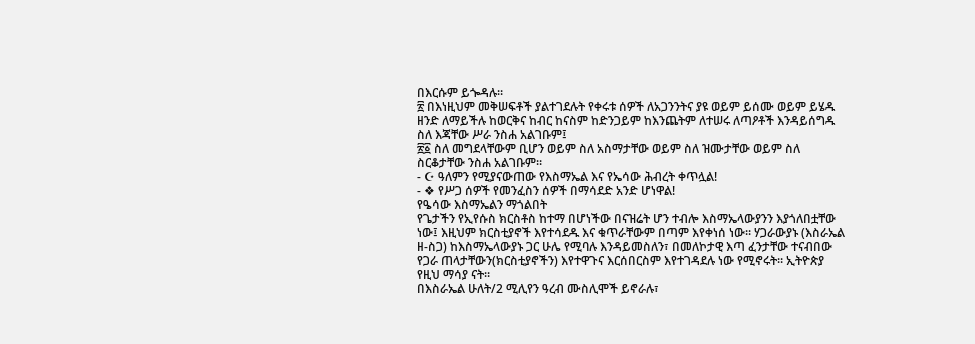በእርሱም ይጐዳሉ።
፳ በእነዚህም መቅሠፍቶች ያልተገደሉት የቀሩቱ ሰዎች ለአጋንንትና ያዩ ወይም ይሰሙ ወይም ይሄዱ ዘንድ ለማይችሉ ከወርቅና ከብር ከናስም ከድንጋይም ከእንጨትም ለተሠሩ ለጣዖቶች እንዳይሰግዱ ስለ እጃቸው ሥራ ንስሐ አልገቡም፤
፳፩ ስለ መግደላቸውም ቢሆን ወይም ስለ አስማታቸው ወይም ስለ ዝሙታቸው ወይም ስለ ስርቆታቸው ንስሐ አልገቡም።
- ☪ ዓለምን የሚያናውጠው የእስማኤል እና የኤሳው ሕብረት ቀጥሏል!
- ❖ የሥጋ ሰዎች የመንፈስን ሰዎች በማሳደድ አንድ ሆነዋል!
የዔሳው እስማኤልን ማጎልበት
የጌታችን የኢየሱስ ክርስቶስ ከተማ በሆነችው በናዝሬት ሆን ተብሎ እስማኤላውያንን እያጎለበቷቸው ነው፤ እዚህም ክርስቲያኖች እየተሳደዱ እና ቁጥራቸውም በጣም እየቀነሰ ነው። ሃጋራውያኑ (እስራኤል ዘ-ስጋ) ከእስማኤላውያኑ ጋር ሁሌ የሚባሉ እንዳይመስለን፣ በመለኮታዊ እጣ ፈንታቸው ተናብበው የጋራ ጠላታቸውን(ክርስቲያኖችን) እየተዋጉና እርሰበርስም እየተገዳደሉ ነው የሚኖሩት። ኢትዮጵያ የዚህ ማሳያ ናት።
በእስራኤል ሁለት/2 ሚሊየን ዓረብ ሙስሊሞች ይኖራሉ፣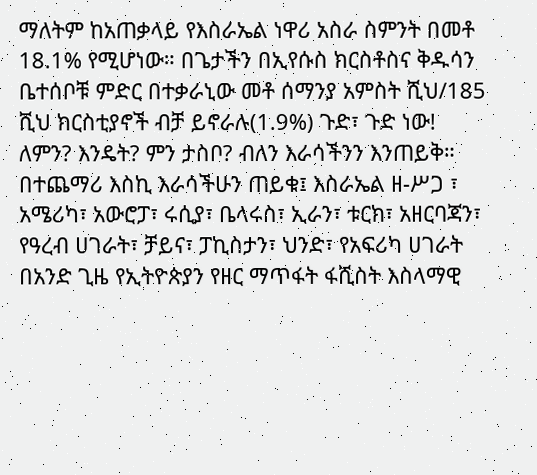ማለትም ከአጠቃላይ የእስራኤል ነዋሪ አስራ ስምንት በመቶ 18.1% የሚሆነው። በጌታችን በኢየሱስ ክርስቶስና ቅዱሳን ቤተሰቦቹ ምድር በተቃራኒው መቶ ሰማንያ አምስት ሺህ/185 ሺህ ክርስቲያኖች ብቻ ይኖራሉ(1.9%) ጉድ፣ ጉድ ነው! ለምን? እንዴት? ምን ታስቦ? ብለን እራሳችንን እንጠይቅ።
በተጨማሪ እስኪ እራሳችሁን ጠይቁ፤ እስራኤል ዘ-ሥጋ ፣ አሜሪካ፣ አውሮፓ፣ ሩሲያ፣ ቤላሩስ፣ ኢራን፣ ቱርክ፣ አዘርባጃን፣ የዓረብ ሀገራት፣ ቻይና፣ ፓኪስታን፣ ህንድ፣ የአፍሪካ ሀገራት በአንድ ጊዜ የኢትዮጵያን የዘር ማጥፋት ፋሺስት እስላማዊ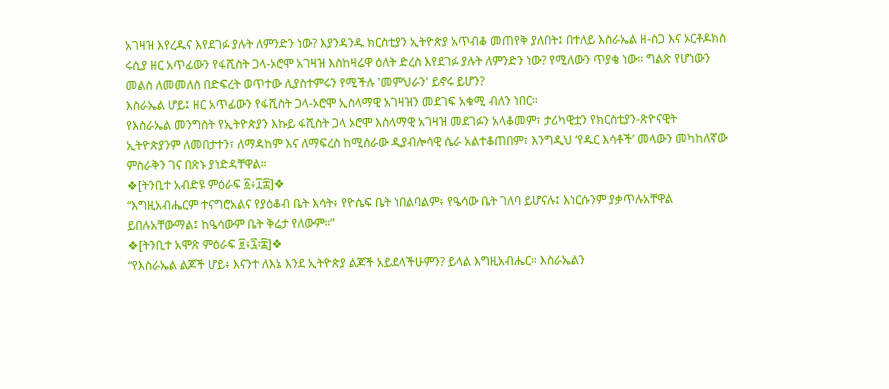አገዛዝ እየረዱና እየደገፉ ያሉት ለምንድን ነው? እያንዳንዱ ክርስቲያን ኢትዮጵያ አጥብቆ መጠየቅ ያለበት፤ በተለይ እስራኤል ዘ-ስጋ እና ኦርቶዶክስ ሩሲያ ዘር አጥፊውን የፋሺስት ጋላ-ኦሮሞ አገዛዝ እስከዛሬዋ ዕለት ድረስ እየደገፉ ያሉት ለምንድን ነው? የሚለውን ጥያቄ ነው። ግልጽ የሆነውን መልስ ለመመለስ በድፍረት ወጥተው ሊያስተምሩን የሚችሉ 'መምህራን' ይኖሩ ይሆን?
እስራኤል ሆይ፤ ዘር አጥፊውን የፋሺስት ጋላ-ኦሮሞ ኢስላማዊ አገዛዝን መደገፍ አቁሚ ብለን ነበር።
የእስራኤል መንግስት የኢትዮጵያን እኩይ ፋሺስት ጋላ ኦሮሞ እስላማዊ አገዛዝ መደገፉን አላቆመም፣ ታሪካዊቷን የክርስቲያን-ጽዮናዊት ኢትዮጵያንም ለመበታተን፣ ለማዳከም እና ለማፍረስ ከሚሰራው ዲያብሎሳዊ ሴራ አልተቆጠበም፣ እንግዲህ ‘የዱር እሳቶች’ መላውን መካከለኛው ምስራቅን ገና በጽኑ ያነድዳቸዋል።
❖[ትንቢተ አብድዩ ምዕራፍ ፩፥፲፰]❖
“እግዚአብሔርም ተናግሮአልና የያዕቆብ ቤት እሳት፥ የዮሴፍ ቤት ነበልባልም፥ የዔሳው ቤት ገለባ ይሆናሉ፤ እነርሱንም ያቃጥሉአቸዋል ይበሉአቸውማል፤ ከዔሳውም ቤት ቅሬታ የለውም።”
❖[ትንቢተ አሞጽ ምዕራፍ ፱፥፯፡፰]❖
“የእስራኤል ልጆች ሆይ፥ እናንተ ለእኔ እንደ ኢትዮጵያ ልጆች አይደላችሁምን? ይላል እግዚአብሔር። እስራኤልን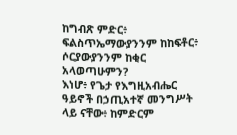ከግብጽ ምድር፥ ፍልስጥኤማውያንንም ከከፍቶር፥ ሶርያውያንንም ከቂር አላወጣሁምን?
እነሆ፥ የጌታ የእግዚአብሔር ዓይኖች በኃጢአተኛ መንግሥት ላይ ናቸው፥ ከምድርም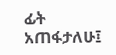ፊት አጠፋታለሁ፤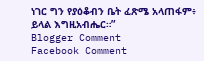ነገር ግን የያዕቆብን ቤት ፈጽሜ አላጠፋም፥ ይላል እግዚአብሔር።”
Blogger Comment
Facebook Comment